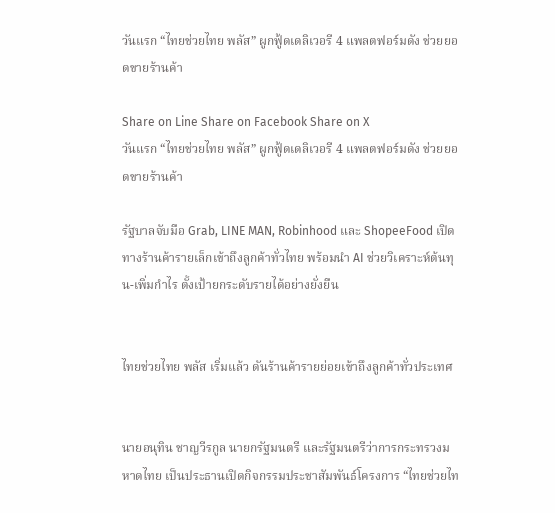วันแรก “ไทยช่วยไทย พลัส” ผูกฟู้ดเดลิเวอรี 4 แพลตฟอร์มดัง ช่วยยอดขายร้านค้า

Share on Line Share on Facebook Share on X
วันแรก “ไทยช่วยไทย พลัส” ผูกฟู้ดเดลิเวอรี 4 แพลตฟอร์มดัง ช่วยยอดขายร้านค้า

รัฐบาลจับมือ Grab, LINE MAN, Robinhood และ ShopeeFood เปิดทางร้านค้ารายเล็กเข้าถึงลูกค้าทั่วไทย พร้อมนำ AI ช่วยวิเคราะห์ต้นทุน-เพิ่มกำไร ตั้งเป้ายกระดับรายได้อย่างยั่งยืน


ไทยช่วยไทย พลัส เริ่มแล้ว ดันร้านค้ารายย่อยเข้าถึงลูกค้าทั่วประเทศ


นายอนุทิน ชาญวีรกูล นายกรัฐมนตรี และรัฐมนตรีว่าการกระทรวงมหาดไทย เป็นประธานเปิดกิจกรรมประชาสัมพันธ์โครงการ “ไทยช่วยไท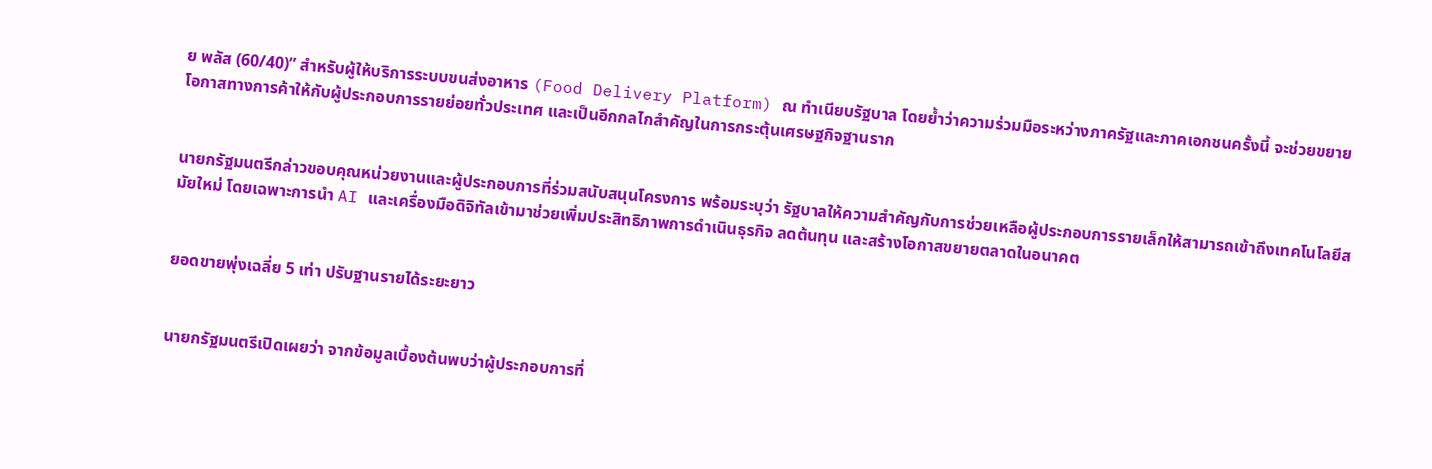ย พลัส (60/40)” สำหรับผู้ให้บริการระบบขนส่งอาหาร (Food Delivery Platform) ณ ทำเนียบรัฐบาล โดยย้ำว่าความร่วมมือระหว่างภาครัฐและภาคเอกชนครั้งนี้ จะช่วยขยายโอกาสทางการค้าให้กับผู้ประกอบการรายย่อยทั่วประเทศ และเป็นอีกกลไกสำคัญในการกระตุ้นเศรษฐกิจฐานราก


นายกรัฐมนตรีกล่าวขอบคุณหน่วยงานและผู้ประกอบการที่ร่วมสนับสนุนโครงการ พร้อมระบุว่า รัฐบาลให้ความสำคัญกับการช่วยเหลือผู้ประกอบการรายเล็กให้สามารถเข้าถึงเทคโนโลยีสมัยใหม่ โดยเฉพาะการนำ AI และเครื่องมือดิจิทัลเข้ามาช่วยเพิ่มประสิทธิภาพการดำเนินธุรกิจ ลดต้นทุน และสร้างโอกาสขยายตลาดในอนาคต


ยอดขายพุ่งเฉลี่ย 5 เท่า ปรับฐานรายได้ระยะยาว


นายกรัฐมนตรีเปิดเผยว่า จากข้อมูลเบื้องต้นพบว่าผู้ประกอบการที่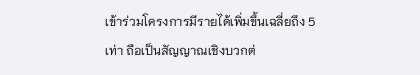เข้าร่วมโครงการมีรายได้เพิ่มขึ้นเฉลี่ยถึง 5 เท่า ถือเป็นสัญญาณเชิงบวกต่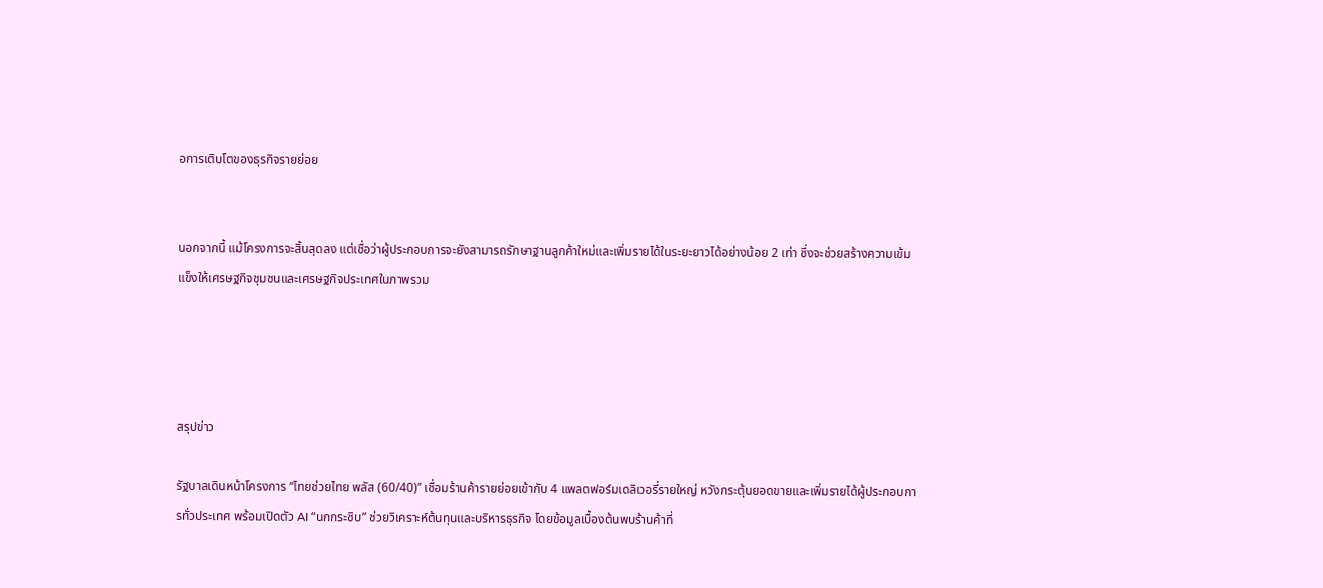อการเติบโตของธุรกิจรายย่อย


นอกจากนี้ แม้โครงการจะสิ้นสุดลง แต่เชื่อว่าผู้ประกอบการจะยังสามารถรักษาฐานลูกค้าใหม่และเพิ่มรายได้ในระยะยาวได้อย่างน้อย 2 เท่า ซึ่งจะช่วยสร้างความเข้มแข็งให้เศรษฐกิจชุมชนและเศรษฐกิจประเทศในภาพรวม




สรุปข่าว

รัฐบาลเดินหน้าโครงการ “ไทยช่วยไทย พลัส (60/40)” เชื่อมร้านค้ารายย่อยเข้ากับ 4 แพลตฟอร์มเดลิเวอรี่รายใหญ่ หวังกระตุ้นยอดขายและเพิ่มรายได้ผู้ประกอบการทั่วประเทศ พร้อมเปิดตัว AI “นกกระซิบ” ช่วยวิเคราะห์ต้นทุนและบริหารธุรกิจ โดยข้อมูลเบื้องต้นพบร้านค้าที่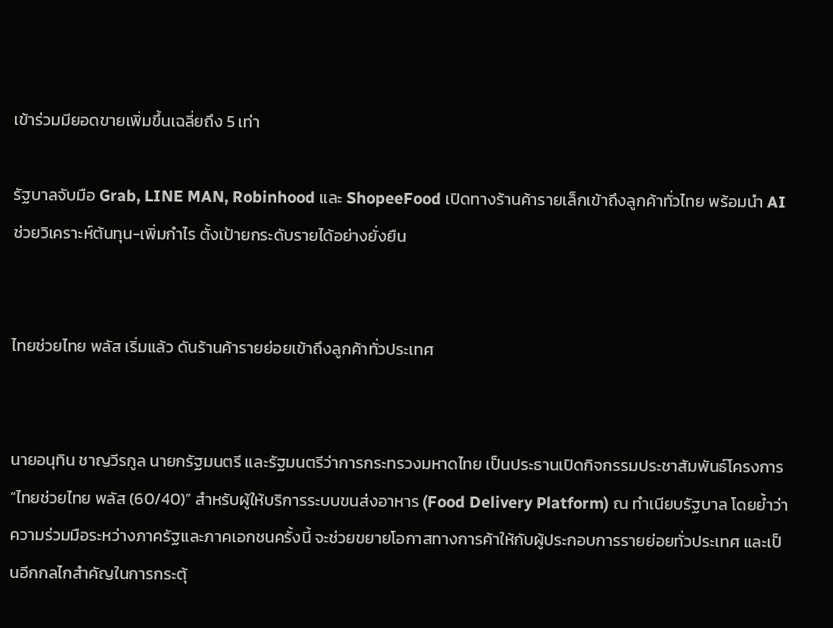เข้าร่วมมียอดขายเพิ่มขึ้นเฉลี่ยถึง 5 เท่า

รัฐบาลจับมือ Grab, LINE MAN, Robinhood และ ShopeeFood เปิดทางร้านค้ารายเล็กเข้าถึงลูกค้าทั่วไทย พร้อมนำ AI ช่วยวิเคราะห์ต้นทุน-เพิ่มกำไร ตั้งเป้ายกระดับรายได้อย่างยั่งยืน


ไทยช่วยไทย พลัส เริ่มแล้ว ดันร้านค้ารายย่อยเข้าถึงลูกค้าทั่วประเทศ


นายอนุทิน ชาญวีรกูล นายกรัฐมนตรี และรัฐมนตรีว่าการกระทรวงมหาดไทย เป็นประธานเปิดกิจกรรมประชาสัมพันธ์โครงการ “ไทยช่วยไทย พลัส (60/40)” สำหรับผู้ให้บริการระบบขนส่งอาหาร (Food Delivery Platform) ณ ทำเนียบรัฐบาล โดยย้ำว่าความร่วมมือระหว่างภาครัฐและภาคเอกชนครั้งนี้ จะช่วยขยายโอกาสทางการค้าให้กับผู้ประกอบการรายย่อยทั่วประเทศ และเป็นอีกกลไกสำคัญในการกระตุ้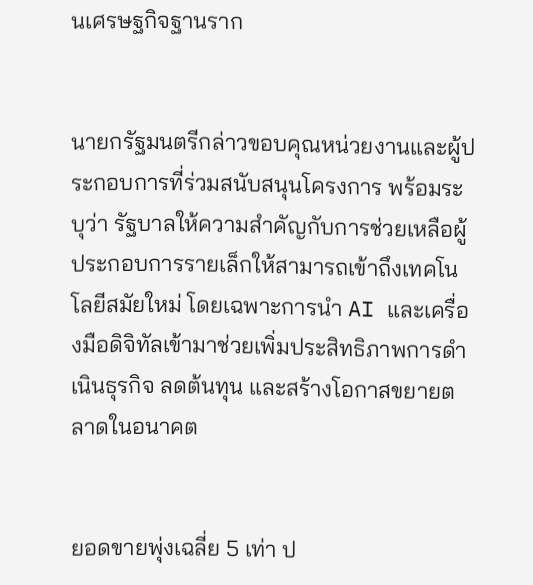นเศรษฐกิจฐานราก


นายกรัฐมนตรีกล่าวขอบคุณหน่วยงานและผู้ประกอบการที่ร่วมสนับสนุนโครงการ พร้อมระบุว่า รัฐบาลให้ความสำคัญกับการช่วยเหลือผู้ประกอบการรายเล็กให้สามารถเข้าถึงเทคโนโลยีสมัยใหม่ โดยเฉพาะการนำ AI และเครื่องมือดิจิทัลเข้ามาช่วยเพิ่มประสิทธิภาพการดำเนินธุรกิจ ลดต้นทุน และสร้างโอกาสขยายตลาดในอนาคต


ยอดขายพุ่งเฉลี่ย 5 เท่า ป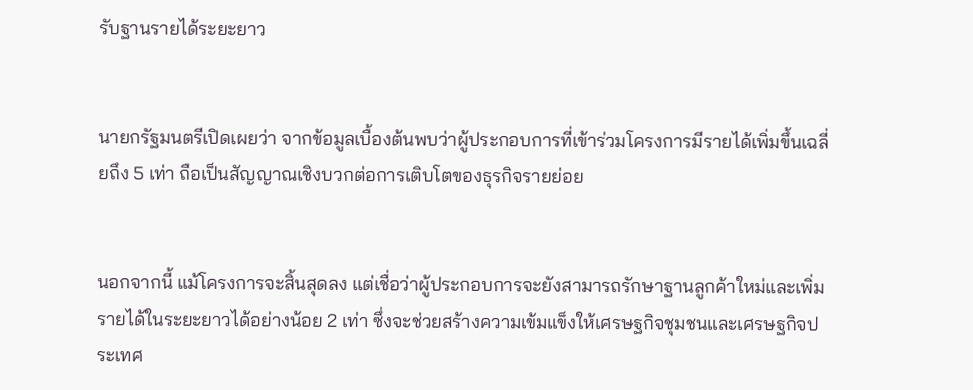รับฐานรายได้ระยะยาว


นายกรัฐมนตรีเปิดเผยว่า จากข้อมูลเบื้องต้นพบว่าผู้ประกอบการที่เข้าร่วมโครงการมีรายได้เพิ่มขึ้นเฉลี่ยถึง 5 เท่า ถือเป็นสัญญาณเชิงบวกต่อการเติบโตของธุรกิจรายย่อย


นอกจากนี้ แม้โครงการจะสิ้นสุดลง แต่เชื่อว่าผู้ประกอบการจะยังสามารถรักษาฐานลูกค้าใหม่และเพิ่มรายได้ในระยะยาวได้อย่างน้อย 2 เท่า ซึ่งจะช่วยสร้างความเข้มแข็งให้เศรษฐกิจชุมชนและเศรษฐกิจประเทศ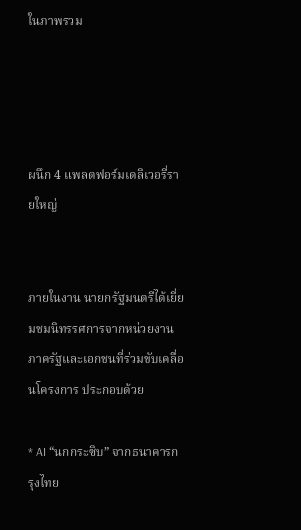ในภาพรวม




ผนึก 4 แพลตฟอร์มเดลิเวอรี่รายใหญ่


ภายในงาน นายกรัฐมนตรีได้เยี่ยมชมนิทรรศการจากหน่วยงานภาครัฐและเอกชนที่ร่วมขับเคลื่อนโครงการ ประกอบด้วย

* AI “นกกระซิบ” จากธนาคารกรุงไทย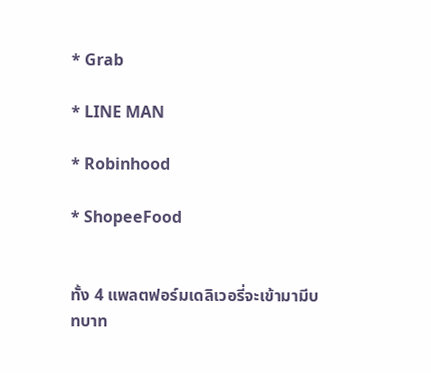* Grab

* LINE MAN

* Robinhood

* ShopeeFood


ทั้ง 4 แพลตฟอร์มเดลิเวอรี่จะเข้ามามีบทบาท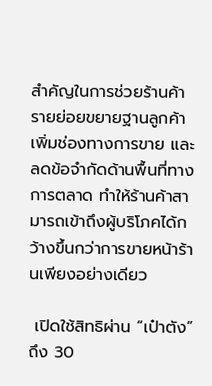สำคัญในการช่วยร้านค้ารายย่อยขยายฐานลูกค้า เพิ่มช่องทางการขาย และลดข้อจำกัดด้านพื้นที่ทางการตลาด ทำให้ร้านค้าสามารถเข้าถึงผู้บริโภคได้กว้างขึ้นกว่าการขายหน้าร้านเพียงอย่างเดียว

 เปิดใช้สิทธิผ่าน “เป๋าตัง” ถึง 30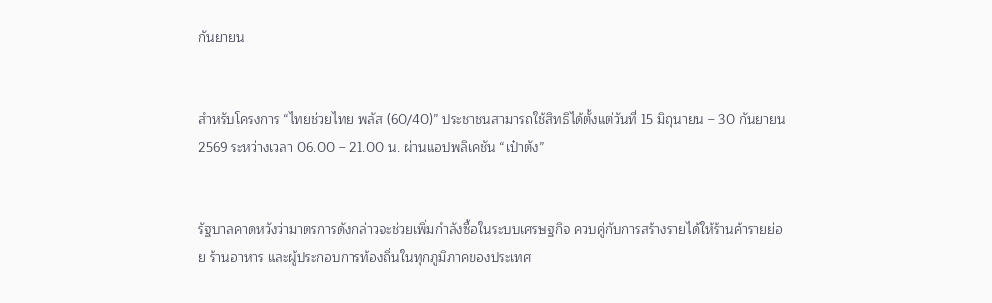กันยายน


สำหรับโครงการ “ไทยช่วยไทย พลัส (60/40)” ประชาชนสามารถใช้สิทธิได้ตั้งแต่วันที่ 15 มิถุนายน – 30 กันยายน 2569 ระหว่างเวลา 06.00 – 21.00 น. ผ่านแอปพลิเคชัน “เป๋าตัง”


รัฐบาลคาดหวังว่ามาตรการดังกล่าวจะช่วยเพิ่มกำลังซื้อในระบบเศรษฐกิจ ควบคู่กับการสร้างรายได้ให้ร้านค้ารายย่อย ร้านอาหาร และผู้ประกอบการท้องถิ่นในทุกภูมิภาคของประเทศ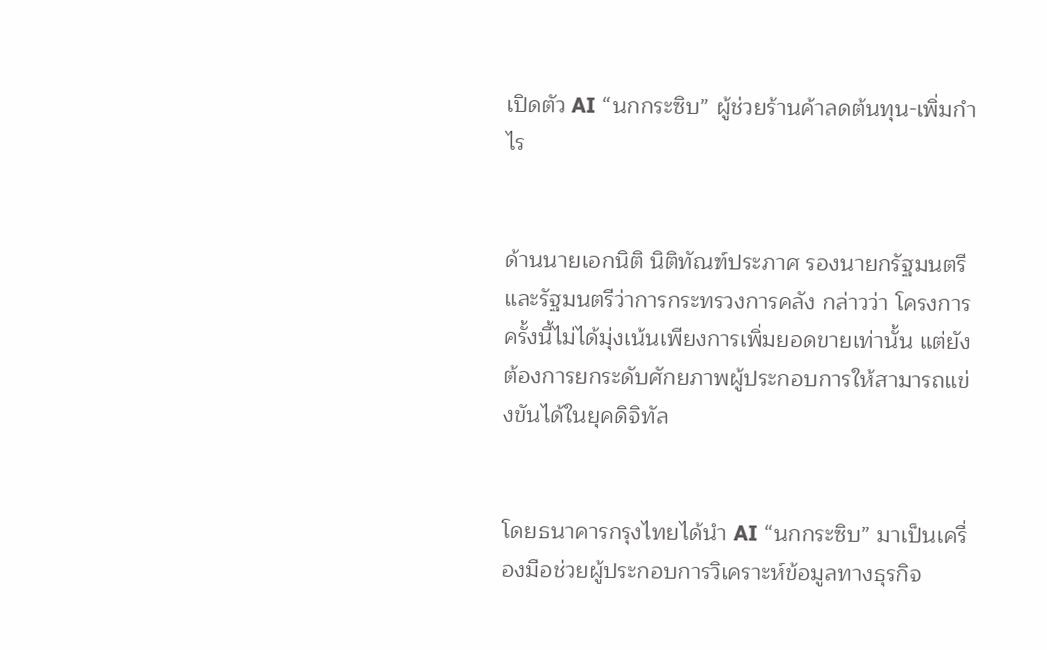เปิดตัว AI “นกกระซิบ” ผู้ช่วยร้านค้าลดต้นทุน-เพิ่มกำไร


ด้านนายเอกนิติ นิติทัณฑ์ประภาศ รองนายกรัฐมนตรี และรัฐมนตรีว่าการกระทรวงการคลัง กล่าวว่า โครงการครั้งนี้ไม่ได้มุ่งเน้นเพียงการเพิ่มยอดขายเท่านั้น แต่ยังต้องการยกระดับศักยภาพผู้ประกอบการให้สามารถแข่งขันได้ในยุคดิจิทัล


โดยธนาคารกรุงไทยได้นำ AI “นกกระซิบ” มาเป็นเครื่องมือช่วยผู้ประกอบการวิเคราะห์ข้อมูลทางธุรกิจ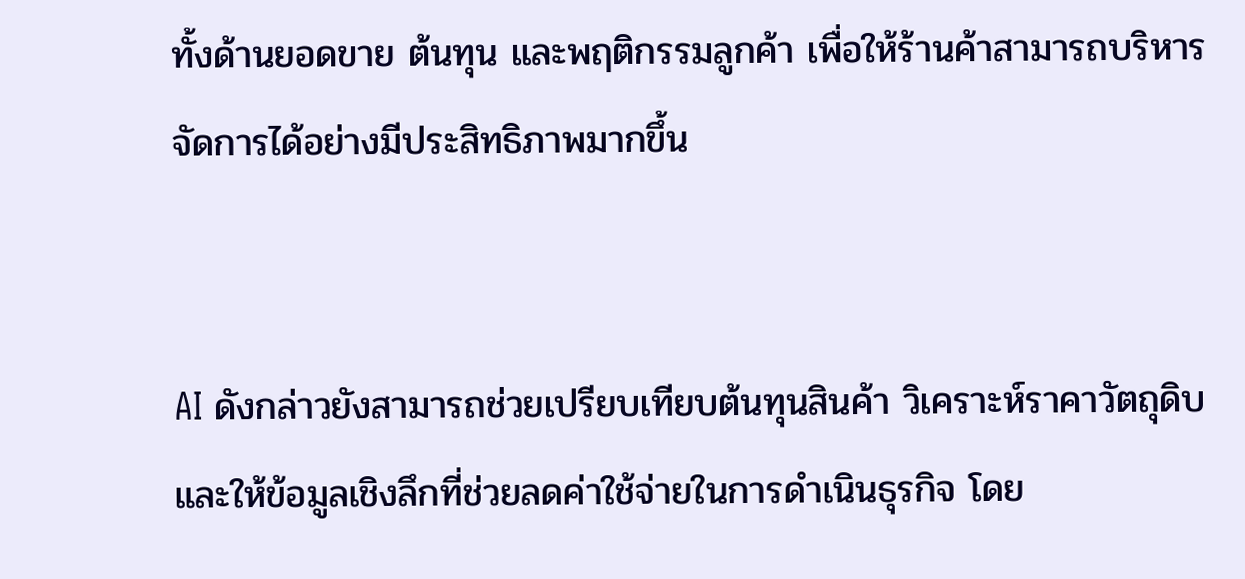ทั้งด้านยอดขาย ต้นทุน และพฤติกรรมลูกค้า เพื่อให้ร้านค้าสามารถบริหารจัดการได้อย่างมีประสิทธิภาพมากขึ้น


AI ดังกล่าวยังสามารถช่วยเปรียบเทียบต้นทุนสินค้า วิเคราะห์ราคาวัตถุดิบ และให้ข้อมูลเชิงลึกที่ช่วยลดค่าใช้จ่ายในการดำเนินธุรกิจ โดย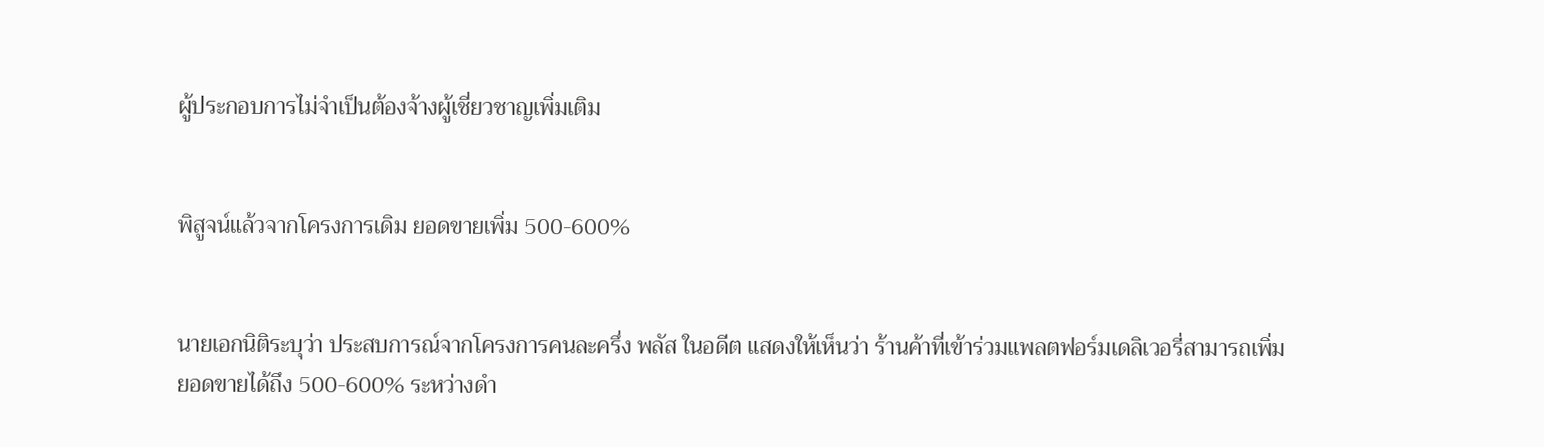ผู้ประกอบการไม่จำเป็นต้องจ้างผู้เชี่ยวชาญเพิ่มเติม


พิสูจน์แล้วจากโครงการเดิม ยอดขายเพิ่ม 500-600%


นายเอกนิติระบุว่า ประสบการณ์จากโครงการคนละครึ่ง พลัส ในอดีต แสดงให้เห็นว่า ร้านค้าที่เข้าร่วมแพลตฟอร์มเดลิเวอรี่สามารถเพิ่มยอดขายได้ถึง 500-600% ระหว่างดำ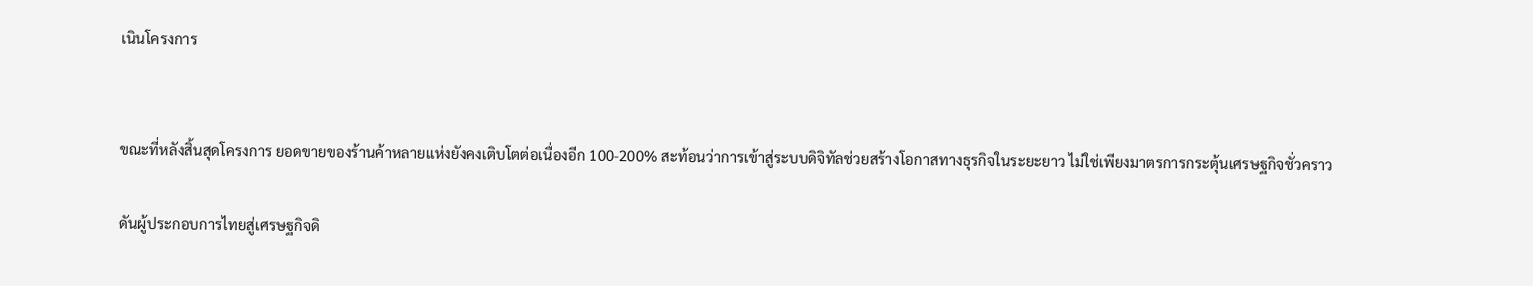เนินโครงการ


ขณะที่หลังสิ้นสุดโครงการ ยอดขายของร้านค้าหลายแห่งยังคงเติบโตต่อเนื่องอีก 100-200% สะท้อนว่าการเข้าสู่ระบบดิจิทัลช่วยสร้างโอกาสทางธุรกิจในระยะยาว ไม่ใช่เพียงมาตรการกระตุ้นเศรษฐกิจชั่วคราว

ดันผู้ประกอบการไทยสู่เศรษฐกิจดิ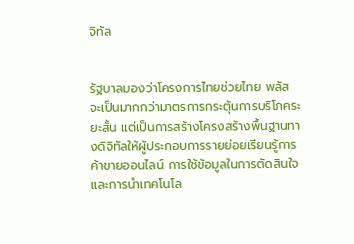จิทัล


รัฐบาลมองว่าโครงการไทยช่วยไทย พลัส จะเป็นมากกว่ามาตรการกระตุ้นการบริโภคระยะสั้น แต่เป็นการสร้างโครงสร้างพื้นฐานทางดิจิทัลให้ผู้ประกอบการรายย่อยเรียนรู้การค้าขายออนไลน์ การใช้ข้อมูลในการตัดสินใจ และการนำเทคโนโล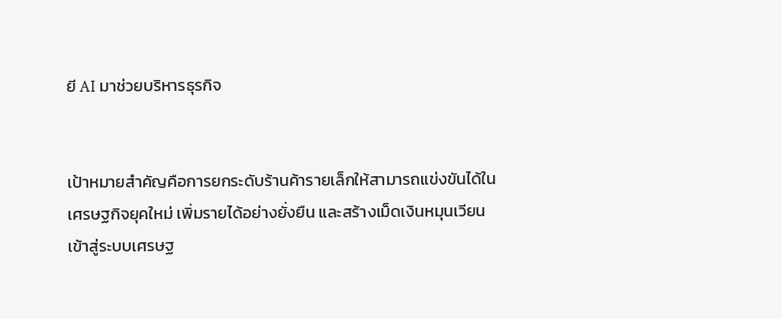ยี AI มาช่วยบริหารธุรกิจ


เป้าหมายสำคัญคือการยกระดับร้านค้ารายเล็กให้สามารถแข่งขันได้ในเศรษฐกิจยุคใหม่ เพิ่มรายได้อย่างยั่งยืน และสร้างเม็ดเงินหมุนเวียนเข้าสู่ระบบเศรษฐ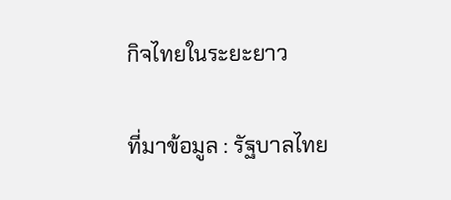กิจไทยในระยะยาว

ที่มาข้อมูล : รัฐบาลไทย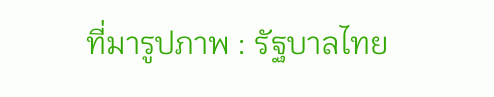ที่มารูปภาพ : รัฐบาลไทย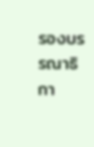รองบรรณาธิกา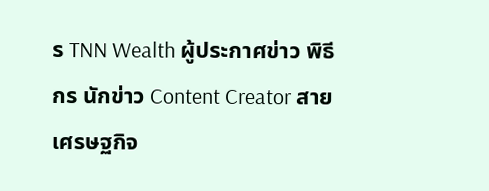ร TNN Wealth ผู้ประกาศข่าว พิธีกร นักข่าว Content Creator สายเศรษฐกิจ